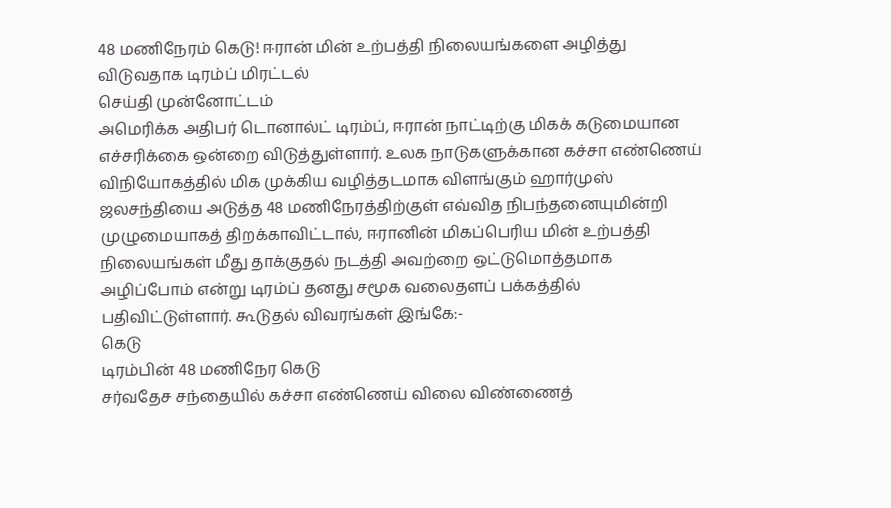48 மணிநேரம் கெடு! ஈரான் மின் உற்பத்தி நிலையங்களை அழித்து விடுவதாக டிரம்ப் மிரட்டல்
செய்தி முன்னோட்டம்
அமெரிக்க அதிபர் டொனால்ட் டிரம்ப், ஈரான் நாட்டிற்கு மிகக் கடுமையான எச்சரிக்கை ஒன்றை விடுத்துள்ளார். உலக நாடுகளுக்கான கச்சா எண்ணெய் விநியோகத்தில் மிக முக்கிய வழித்தடமாக விளங்கும் ஹார்முஸ் ஜலசந்தியை அடுத்த 48 மணிநேரத்திற்குள் எவ்வித நிபந்தனையுமின்றி முழுமையாகத் திறக்காவிட்டால், ஈரானின் மிகப்பெரிய மின் உற்பத்தி நிலையங்கள் மீது தாக்குதல் நடத்தி அவற்றை ஒட்டுமொத்தமாக அழிப்போம் என்று டிரம்ப் தனது சமூக வலைதளப் பக்கத்தில் பதிவிட்டுள்ளார். கூடுதல் விவரங்கள் இங்கே:-
கெடு
டிரம்பின் 48 மணிநேர கெடு
சர்வதேச சந்தையில் கச்சா எண்ணெய் விலை விண்ணைத்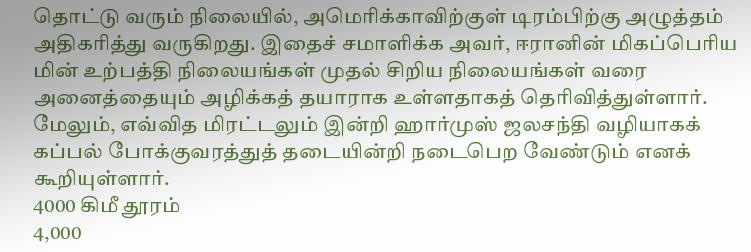தொட்டு வரும் நிலையில், அமெரிக்காவிற்குள் டிரம்பிற்கு அழுத்தம் அதிகரித்து வருகிறது. இதைச் சமாளிக்க அவர், ஈரானின் மிகப்பெரிய மின் உற்பத்தி நிலையங்கள் முதல் சிறிய நிலையங்கள் வரை அனைத்தையும் அழிக்கத் தயாராக உள்ளதாகத் தெரிவித்துள்ளார். மேலும், எவ்வித மிரட்டலும் இன்றி ஹார்முஸ் ஜலசந்தி வழியாகக் கப்பல் போக்குவரத்துத் தடையின்றி நடைபெற வேண்டும் எனக் கூறியுள்ளார்.
4000 கிமீ தூரம்
4,000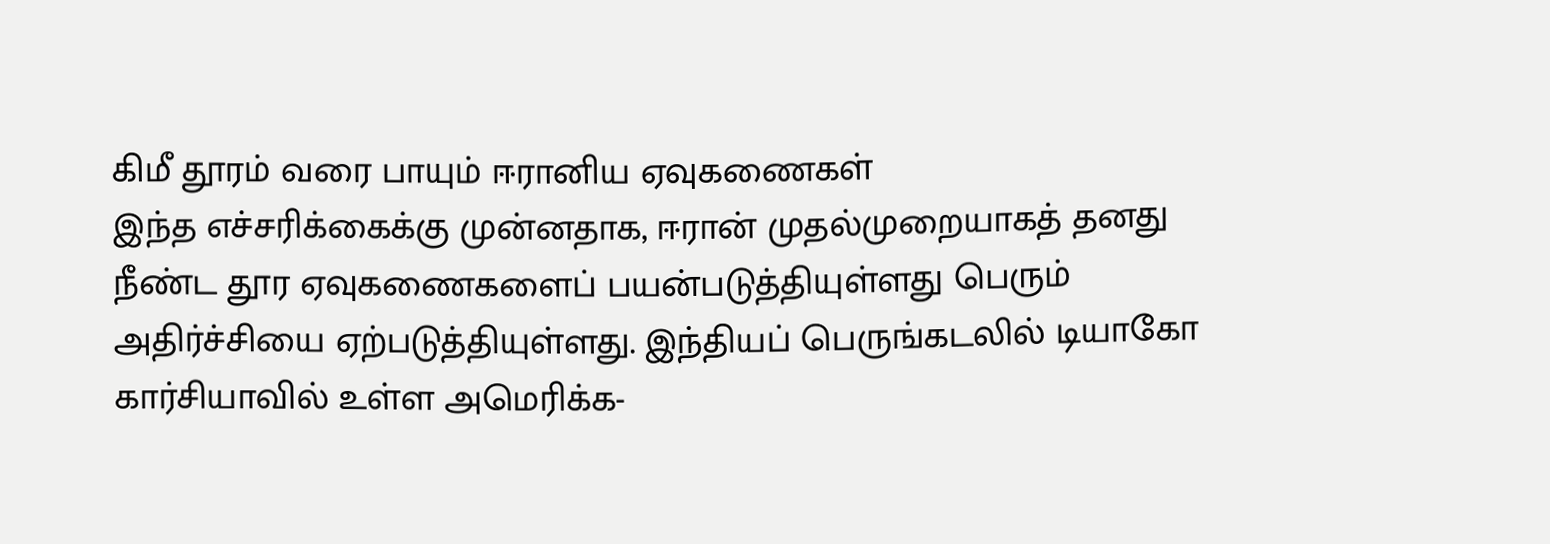கிமீ தூரம் வரை பாயும் ஈரானிய ஏவுகணைகள்
இந்த எச்சரிக்கைக்கு முன்னதாக, ஈரான் முதல்முறையாகத் தனது நீண்ட தூர ஏவுகணைகளைப் பயன்படுத்தியுள்ளது பெரும் அதிர்ச்சியை ஏற்படுத்தியுள்ளது. இந்தியப் பெருங்கடலில் டியாகோ கார்சியாவில் உள்ள அமெரிக்க-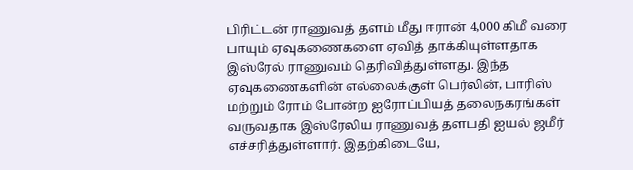பிரிட்டன் ராணுவத் தளம் மீது ஈரான் 4,000 கிமீ வரை பாயும் ஏவுகணைகளை ஏவித் தாக்கியுள்ளதாக இஸ்ரேல் ராணுவம் தெரிவித்துள்ளது. இந்த ஏவுகணைகளின் எல்லைக்குள் பெர்லின், பாரிஸ் மற்றும் ரோம் போன்ற ஐரோப்பியத் தலைநகரங்கள் வருவதாக இஸ்ரேலிய ராணுவத் தளபதி ஐயல் ஜமீர் எச்சரித்துள்ளார். இதற்கிடையே,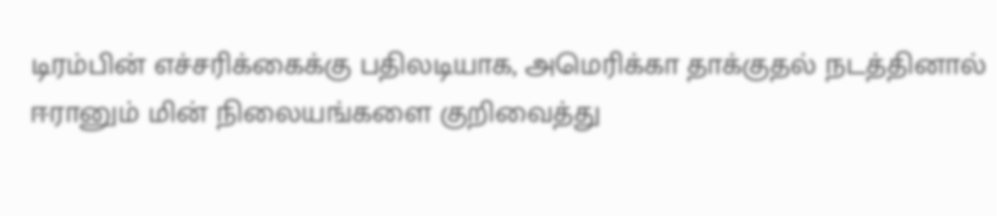டிரம்பின் எச்சரிக்கைக்கு பதிலடியாக, அமெரிக்கா தாக்குதல் நடத்தினால் ஈரானும் மின் நிலையங்களை குறிவைத்து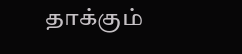தாக்கும்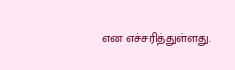என எச்சரித்துள்ளது.